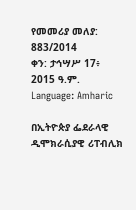የመመሪያ መለያ: 883/2014
ቀን: ታኅሣሥ 17፥ 2015 ዓ.ም.
Language: Amharic

በኢትዮጵያ ፌደራላዊ ዲሞክራሲያዊ ሪፐብሊክ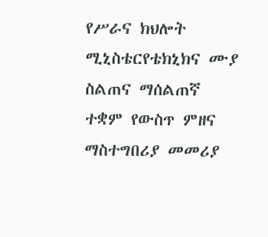የሥራና ክህሎት ሚኒስቴርየቴክኒክና ሙያ ስልጠና ማሰልጠኛ ተቋም የውስጥ ምዘና ማስተግበሪያ መመሪያ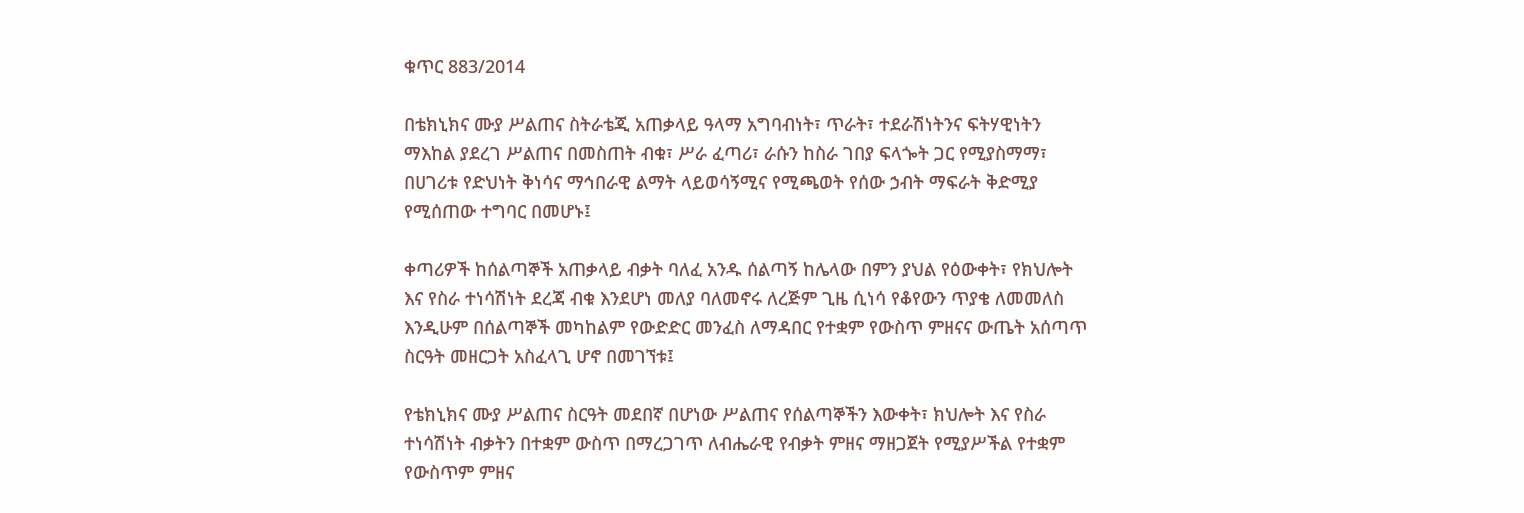ቁጥር 883/2014

በቴክኒክና ሙያ ሥልጠና ስትራቴጂ አጠቃላይ ዓላማ አግባብነት፣ ጥራት፣ ተደራሽነትንና ፍትሃዊነትን ማእከል ያደረገ ሥልጠና በመስጠት ብቁ፣ ሥራ ፈጣሪ፣ ራሱን ከስራ ገበያ ፍላጐት ጋር የሚያስማማ፣ በሀገሪቱ የድህነት ቅነሳና ማኅበራዊ ልማት ላይወሳኝሚና የሚጫወት የሰው ኃብት ማፍራት ቅድሚያ የሚሰጠው ተግባር በመሆኑ፤

ቀጣሪዎች ከሰልጣኞች አጠቃላይ ብቃት ባለፈ አንዱ ሰልጣኝ ከሌላው በምን ያህል የዕውቀት፣ የክህሎት እና የስራ ተነሳሽነት ደረጃ ብቁ እንደሆነ መለያ ባለመኖሩ ለረጅም ጊዜ ሲነሳ የቆየውን ጥያቄ ለመመለስ እንዲሁም በሰልጣኞች መካከልም የውድድር መንፈስ ለማዳበር የተቋም የውስጥ ምዘናና ውጤት አሰጣጥ ስርዓት መዘርጋት አስፈላጊ ሆኖ በመገኘቱ፤

የቴክኒክና ሙያ ሥልጠና ስርዓት መደበኛ በሆነው ሥልጠና የሰልጣኞችን እውቀት፣ ክህሎት እና የስራ ተነሳሽነት ብቃትን በተቋም ውስጥ በማረጋገጥ ለብሔራዊ የብቃት ምዘና ማዘጋጀት የሚያሥችል የተቋም የውስጥም ምዘና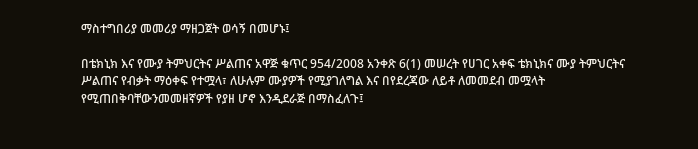ማስተግበሪያ መመሪያ ማዘጋጀት ወሳኝ በመሆኑ፤

በቴክኒክ እና የሙያ ትምህርትና ሥልጠና አዋጅ ቁጥር 954/2008 አንቀጽ 6(1) መሠረት የሀገር አቀፍ ቴክኒክና ሙያ ትምህርትና ሥልጠና የብቃት ማዕቀፍ የተሟላ፣ ለሁሉም ሙያዎች የሚያገለግል እና በየደረጃው ለይቶ ለመመደብ መሟላት የሚጠበቅባቸውንመመዘኛዎች የያዘ ሆኖ እንዲደራጅ በማስፈለጉ፤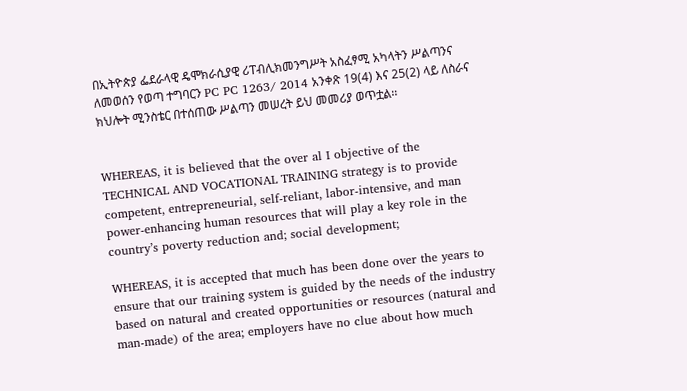በኢትዮጵያ ፌደራላዊ ዴሞክራሲያዊ ሪፐብሊክመንግሥት አስፈፃሚ አካላትን ሥልጣንና ለመወሰን የወጣ ተግባርን PC PC 1263/ 2014 አንቀጽ 19(4) እና 25(2) ላይ ለስራና ክህሎት ሚንስቴር በተሰጠው ሥልጣን መሠረት ይህ መመሪያ ወጥቷል፡፡


WHEREAS, it is believed that the over al I objective of the TECHNICAL AND VOCATIONAL TRAINING strategy is to provide competent, entrepreneurial, self-reliant, labor-intensive, and man power-enhancing human resources that will play a key role in the country’s poverty reduction and; social development;

WHEREAS, it is accepted that much has been done over the years to ensure that our training system is guided by the needs of the industry based on natural and created opportunities or resources (natural and man-made) of the area; employers have no clue about how much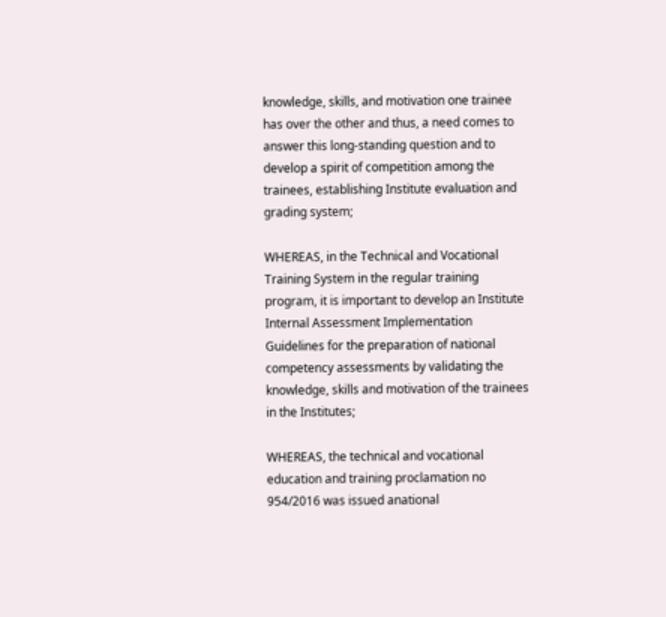knowledge, skills, and motivation one trainee has over the other and thus, a need comes to answer this long-standing question and to develop a spirit of competition among the trainees, establishing Institute evaluation and grading system;

WHEREAS, in the Technical and Vocational Training System in the regular training program, it is important to develop an Institute Internal Assessment Implementation Guidelines for the preparation of national competency assessments by validating the knowledge, skills and motivation of the trainees in the Institutes;

WHEREAS, the technical and vocational education and training proclamation no 954/2016 was issued anational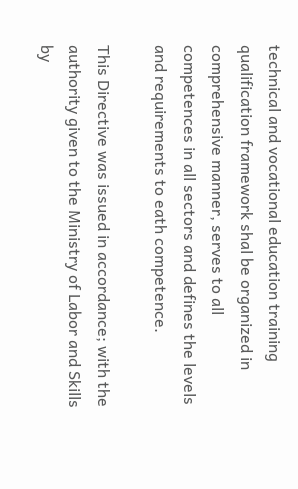technical and vocational education training qualification framework shal be organized in comprehensive manner, serves to all competences in all sectors and defines the levels and requirements to eath competence.

This Directive was issued in accordance; with the authority given to the Ministry of Labor and Skills by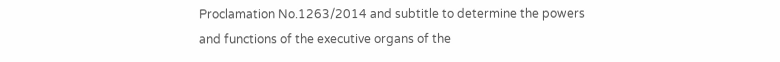Proclamation No.1263/2014 and subtitle to determine the powers and functions of the executive organs of the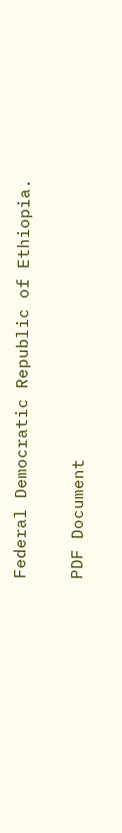Federal Democratic Republic of Ethiopia.

PDF Document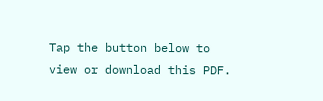Tap the button below to view or download this PDF.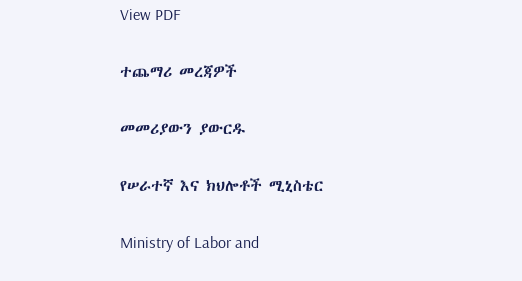View PDF

ተጨማሪ መረጃዎች

መመሪያውን ያውርዱ

የሠራተኛ እና ክህሎቶች ሚኒስቴር

Ministry of Labor and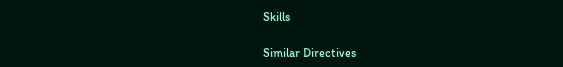Skills

Similar Directives